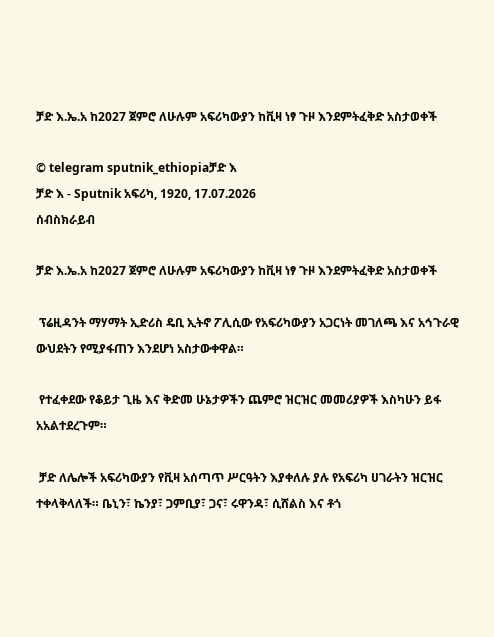ቻድ እ.ኤ.አ ከ2027 ጀምሮ ለሁሉም አፍሪካውያን ከቪዛ ነፃ ጉዞ እንደምትፈቅድ አስታወቀች

© telegram sputnik_ethiopiaቻድ እ
ቻድ እ - Sputnik አፍሪካ, 1920, 17.07.2026
ሰብስክራይብ

ቻድ እ.ኤ.አ ከ2027 ጀምሮ ለሁሉም አፍሪካውያን ከቪዛ ነፃ ጉዞ እንደምትፈቅድ አስታወቀች

 ፕሬዚዳንት ማሃማት ኢድሪስ ዴቢ ኢትኖ ፖሊሲው የአፍሪካውያን አጋርነት መገለጫ እና አኅጉራዊ ውህደትን የሚያፋጠን እንደሆነ አስታውቀዋል።

 የተፈቀደው የቆይታ ጊዜ እና ቅድመ ሁኔታዎችን ጨምሮ ዝርዝር መመሪያዎች እስካሁን ይፋ አአልተደረጉም።

 ቻድ ለሌሎች አፍሪካውያን የቪዛ አሰጣጥ ሥርዓትን እያቀለሉ ያሉ የአፍሪካ ሀገራትን ዝርዝር ተቀላቅላለች። ቤኒን፣ ኬንያ፣ ጋምቢያ፣ ጋና፣ ሩዋንዳ፣ ሲሸልስ እና ቶጎ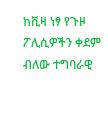ከቪዛ ነፃ የጉዞ ፖሊሲዎችን ቀደም ብለው ተግባራዊ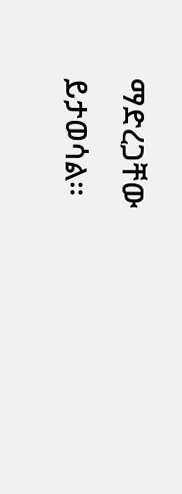ማድረጋቸው ይታወሳል።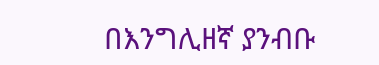በእንግሊዘኛ ያንብቡ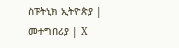ስፑትኒክ ኢትዮጵያ | መተግበሪያ | X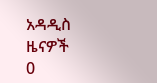አዳዲስ ዜናዎች
0